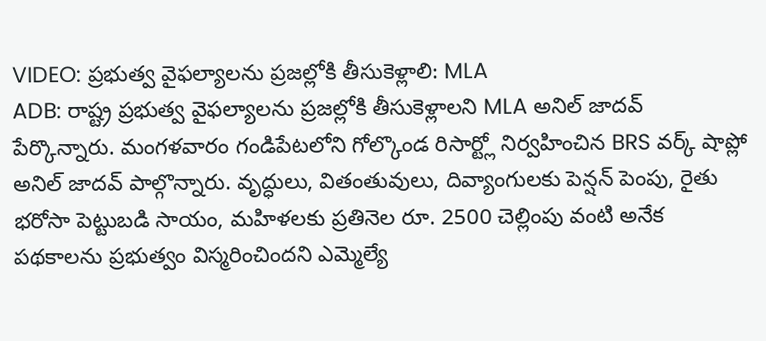VIDEO: ప్రభుత్వ వైఫల్యాలను ప్రజల్లోకి తీసుకెళ్లాలి: MLA
ADB: రాష్ట్ర ప్రభుత్వ వైఫల్యాలను ప్రజల్లోకి తీసుకెళ్లాలని MLA అనిల్ జాదవ్ పేర్కొన్నారు. మంగళవారం గండిపేటలోని గోల్కొండ రిసార్ట్లో నిర్వహించిన BRS వర్క్ షాప్లో అనిల్ జాదవ్ పాల్గొన్నారు. వృద్ధులు, వితంతువులు, దివ్యాంగులకు పెన్షన్ పెంపు, రైతు భరోసా పెట్టుబడి సాయం, మహిళలకు ప్రతినెల రూ. 2500 చెల్లింపు వంటి అనేక పథకాలను ప్రభుత్వం విస్మరించిందని ఎమ్మెల్యే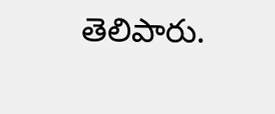తెలిపారు.